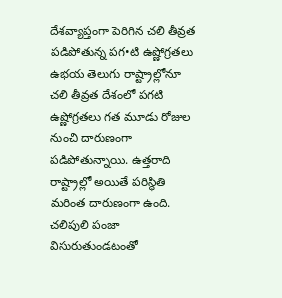దేశవ్యాప్తంగా పెరిగిన చలి తీవ్రత
పడిపోతున్న పగ•టి ఉష్ణోగ్రతలు ఉభయ తెలుగు రాష్ట్రాల్లోనూ చలి తీవ్రత దేశంలో పగటి ఉష్ణోగ్రతలు గత మూడు రోజుల నుంచి దారుణంగా పడిపోతున్నాయి. ఉత్తరాది రాష్ట్రాల్లో అయితే పరిస్థితి మరింత దారుణంగా ఉంది. చలిపులి పంజా విసురుతుండటంతో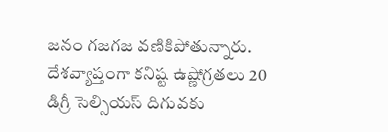జనం గజగజ వణికిపోతున్నారు. దేశవ్యాప్తంగా కనిష్ట ఉష్ణోగ్రతలు 20 డిగ్రీ సెల్సియస్ దిగువకు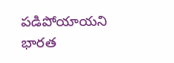పడిపోయాయని భారత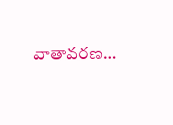వాతావరణ…